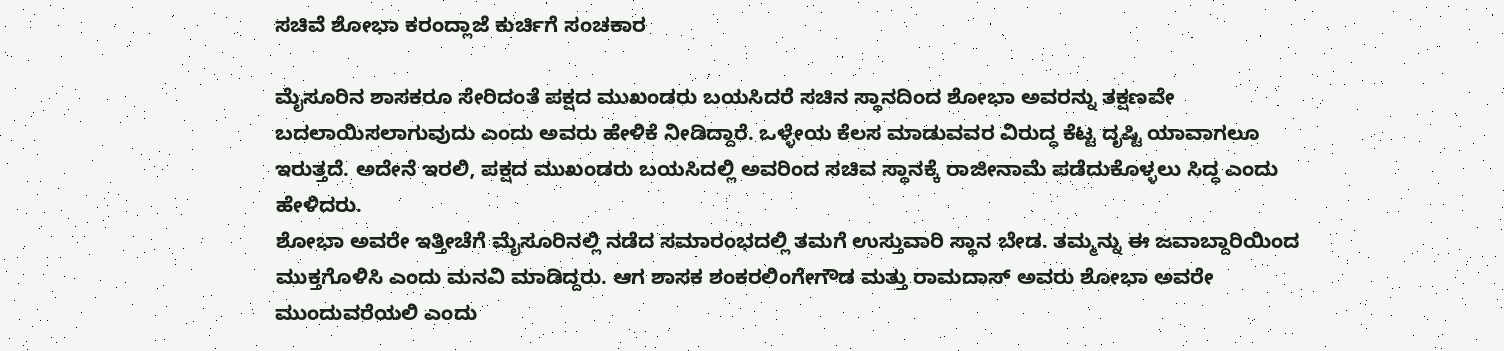ಸಚಿವೆ ಶೋಭಾ ಕರಂದ್ಲಾಜೆ ಕುರ್ಚಿಗೆ ಸಂಚಕಾರ

ಮೈಸೂರಿನ ಶಾಸಕರೂ ಸೇರಿದಂತೆ ಪಕ್ಷದ ಮುಖಂಡರು ಬಯಸಿದರೆ ಸಚಿನ ಸ್ಥಾನದಿಂದ ಶೋಭಾ ಅವರನ್ನು ತಕ್ಷಣವೇ ಬದಲಾಯಿಸಲಾಗುವುದು ಎಂದು ಅವರು ಹೇಳಿಕೆ ನೀಡಿದ್ದಾರೆ. ಒಳ್ಳೇಯ ಕೆಲಸ ಮಾಡುವವರ ವಿರುದ್ಧ ಕೆಟ್ಟ ದೃಷ್ಟಿ ಯಾವಾಗಲೂ ಇರುತ್ತದೆ. ಅದೇನೆ ಇರಲಿ, ಪಕ್ಷದ ಮುಖಂಡರು ಬಯಸಿದಲ್ಲಿ ಅವರಿಂದ ಸಚಿವ ಸ್ಥಾನಕ್ಕೆ ರಾಜೀನಾಮೆ ಪಡೆದುಕೊಳ್ಳಲು ಸಿದ್ಧ ಎಂದು ಹೇಳಿದರು.
ಶೋಭಾ ಅವರೇ ಇತ್ತೀಚೆಗೆ ಮೈಸೂರಿನಲ್ಲಿ ನಡೆದ ಸಮಾರಂಭದಲ್ಲಿ ತಮಗೆ ಉಸ್ತುವಾರಿ ಸ್ಥಾನ ಬೇಡ. ತಮ್ಮನ್ನು ಈ ಜವಾಬ್ದಾರಿಯಿಂದ ಮುಕ್ತಗೊಳಿಸಿ ಎಂದು ಮನವಿ ಮಾಡಿದ್ದರು. ಆಗ ಶಾಸಕ ಶಂಕರಲಿಂಗೇಗೌಡ ಮತ್ತು ರಾಮದಾಸ್ ಅವರು ಶೋಭಾ ಅವರೇ ಮುಂದುವರೆಯಲಿ ಎಂದು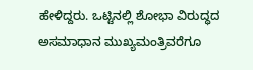ಹೇಳಿದ್ದರು. ಒಟ್ಟಿನಲ್ಲಿ ಶೋಭಾ ವಿರುದ್ಧದ ಅಸಮಾಧಾನ ಮುಖ್ಯಮಂತ್ರಿವರೆಗೂ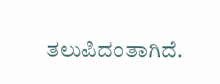ತಲುಪಿದಂತಾಗಿದೆ.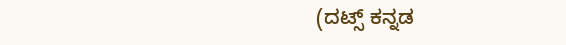(ದಟ್ಸ್ ಕನ್ನಡ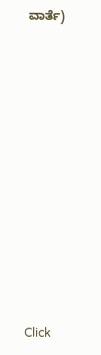ವಾರ್ತೆ)












Click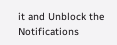it and Unblock the Notifications